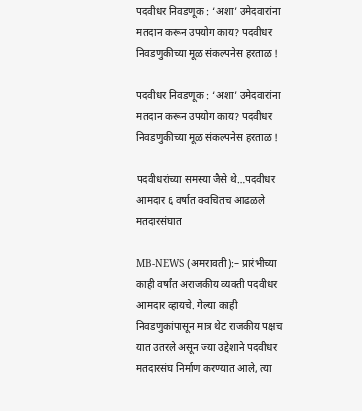पदवीधर निवडणूक : ‘अशा’ उमेदवारांना मतदान करून उपयोग काय? पदवीधर निवडणुकीच्या मूळ संकल्पनेस हरताळ !

पदवीधर निवडणूक : ‘अशा’ उमेदवारांना मतदान करून उपयोग काय? पदवीधर निवडणुकीच्या मूळ संकल्पनेस हरताळ !

पदवीधरांच्या समस्या जैसे थे…पदवीधर आमदार ६ वर्षात क्वचितच आढळले मतदारसंघात

MB-NEWS (अमरावती):– प्रारंभीच्या काही वर्षांत अराजकीय व्यक्ती पदवीधर आमदार व्हायचे. गेल्या काही निवडणुकांपासून मात्र थेट राजकीय पक्षच यात उतरले असून ज्या उद्देशाने पदवीधर मतदारसंघ निर्माण करण्यात आले, त्या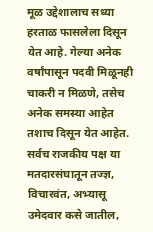मूळ उद्देशालाच सध्या हरताळ फासलेला दिसून येत आहे. गेल्या अनेक वर्षांपासून पदवी मिळूनही चाकरी न मिळणे, तसेच अनेक समस्या आहेत तशाच दिसून येत आहेत. सर्वच राजकीय पक्ष या मतदारसंघातून तज्ज्ञ, विचारवंत, अभ्यासू उमेदवार कसे जातील,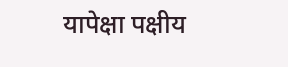यापेक्षा पक्षीय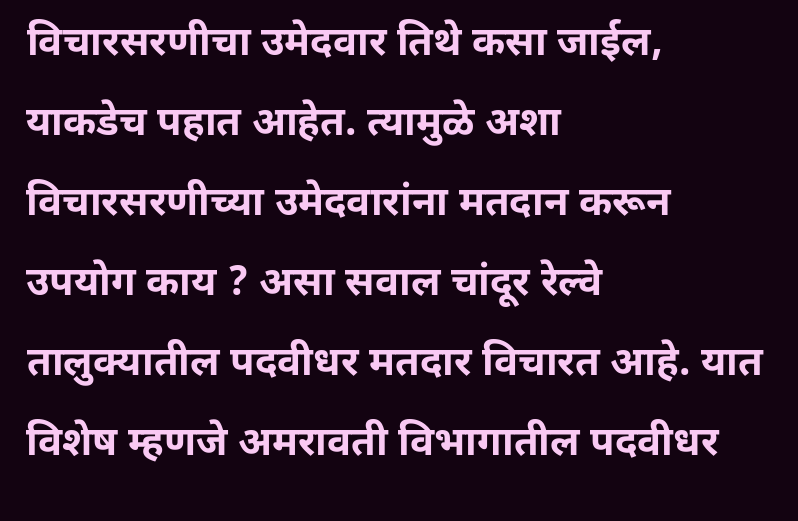विचारसरणीचा उमेदवार तिथे कसा जाईल, याकडेच पहात आहेत. त्यामुळे अशा विचारसरणीच्या उमेदवारांना मतदान करून उपयोग काय ? असा सवाल चांदूर रेल्वे तालुक्यातील पदवीधर मतदार विचारत आहे. यात विशेष म्हणजे अमरावती विभागातील पदवीधर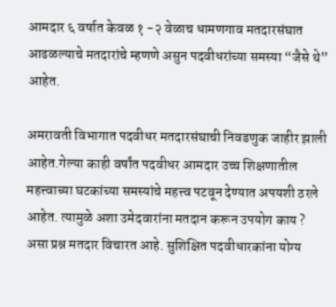आमदार ६ वर्षात केवळ १ -२ वेळाच धामणगाव मतदारसंघात आढळल्याचे मतदारांचे म्हणणे असुन पदवीधरांच्या समस्या “जैसे थे” आहेत.

अमरावती विभागात पदवीधर मतदारसंघाची निवडणुक जाहीर झाली आहेत.गेल्या काही वर्षांत पदवीधर आमदार उच्च शिक्षणातील महत्त्वाच्या घटकांच्या समस्यांचे महत्त्व पटवून देण्यात अपयशी ठरले आहेत. त्यामुळे अशा उमेदवारांना मतदान करून उपयोग काय ? असा प्रश्न मतदार विचारत आहे. सुशिक्षित पदवीधारकांना योग्य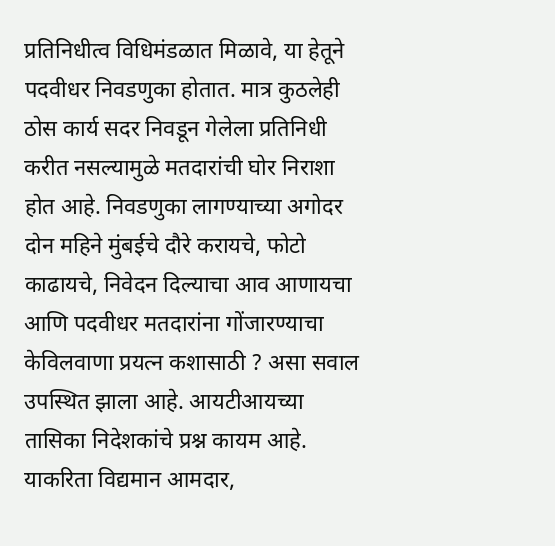प्रतिनिधीत्व विधिमंडळात मिळावे, या हेतूने पदवीधर निवडणुका होतात. मात्र कुठलेही ठोस कार्य सदर निवडून गेलेला प्रतिनिधी करीत नसल्यामुळे मतदारांची घोर निराशा होत आहे. निवडणुका लागण्याच्या अगोदर दोन महिने मुंबईचे दौरे करायचे, फोटो काढायचे, निवेदन दिल्याचा आव आणायचा आणि पदवीधर मतदारांना गोंजारण्याचा केविलवाणा प्रयत्न कशासाठी ? असा सवाल उपस्थित झाला आहे. आयटीआयच्या तासिका निदेशकांचे प्रश्न कायम आहे. याकरिता विद्यमान आमदार,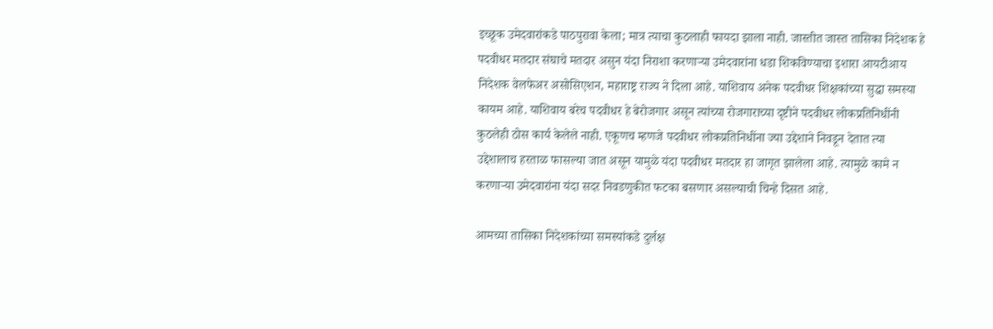इच्छूक उमेदवारांकडे पाठपुरावा केला; मात्र त्याचा कुठलाही फायदा झाला नाही. जास्तीत जास्त तासिका निदेशक हे पदवीधर मतदार संघाचे मतदार असुन यंदा निराशा करणाऱ्या उमेदवारांना धडा शिकविण्याचा इशारा आयटीआय निदेशक वेलफेअर असोसिएशन, महाराष्ट्र राज्य ने दिला आहे. याशिवाय अनेक पदवीधर शिक्षकांच्या सुद्धा समस्या कायम आहे. याशिवाय बरेच पदवीधर हे बेरोजगार असून त्यांच्या रोजगाराच्या दृष्टीने पदवीधर लोकप्रतिनिधींनी कुठलेही ठोस कार्य केलेले नाही. एकूणच म्हणजे पदवीधर लोकप्रतिनिधींना ज्या उद्देशाने निवडून देतात त्या उद्देशालाच हरताळ फासल्या जात असून यामुळे यंदा पदवीधर मतदार हा जागृत झालेला आहे. त्यामुळे कामे न करणाऱ्या उमेदवारांना यंदा सदर निवडणुकीत फटका बसणार असल्याची चिन्हे दिसत आहे.

आमच्या तासिका निदेशकांच्या समस्यांकडे दुर्लक्ष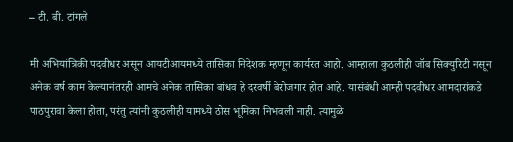– टी. बी. टांगले

मी अभियांत्रिकी पदवीधर असून आयटीआयमध्ये तासिका निदेशक म्हणून कार्यरत आहो. आम्हाला कुठलीही जॉब सिक्युरिटी नसून अनेक वर्ष काम केल्यानंतरही आमचे अनेक तासिका बांधव हे दरवर्षी बेरोजगार होत आहे. यासंबंधी आम्ही पदवीधर आमदारांकडे पाठपुरावा केला होता, परंतु त्यांनी कुठलीही यामध्ये ठोस भूमिका निभवली नाही. त्यामुळे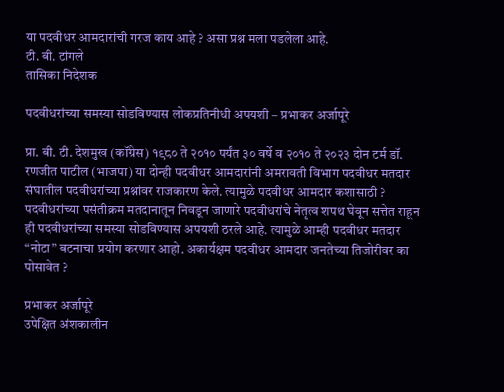या पदवीधर आमदारांची गरज काय आहे ? असा प्रश्न मला पडलेला आहे.
टी. बी. टांगले
तासिका निदेशक

पदवीधरांच्या समस्या सोडविण्यास लोकप्रतिनीधी अपयशी – प्रभाकर अर्जापूरे

प्रा. बी. टी. देशमुख (कॉंग्रेस) १९८० ते २०१० पर्यंत ३० वर्षे व २०१० ते २०२३ दोन टर्म डॉ. रणजीत पाटील (भाजपा) या दोन्ही पदवीधर आमदारांनी अमरावती विभाग पदवीधर मतदार संघातील पदवीधरांच्या प्रश्नांवर राजकारण केले. त्यामुळे पदवीधर आमदार कशासाठी ? पदवीधरांच्या पसंतीक्रम मतदानातून निवडून जाणारे पदवीधरांचे नेतृत्व शपथ घेवून सत्तेत राहून ही पदवीधरांच्या समस्या सोडविण्यास अपयशी ठरले आहे. त्यामुळे आम्ही पदवीधर मतदार “नोटा” बटनाचा प्रयोग करणार आहो. अकार्यक्षम पदवीधर आमदार जनतेच्या तिजोरीवर का पोसावेत ?

प्रभाकर अर्जापूरे
उपेक्षित अंशकालीन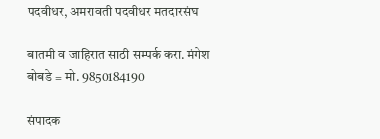पदवीधर, अमरावती पदवीधर मतदारसंघ

बातमी व जाहिरात साठी सम्पर्क करा. मंगेश बोबडे = मो. 9850184190

संपादक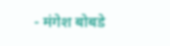- मंगेश बोबडे